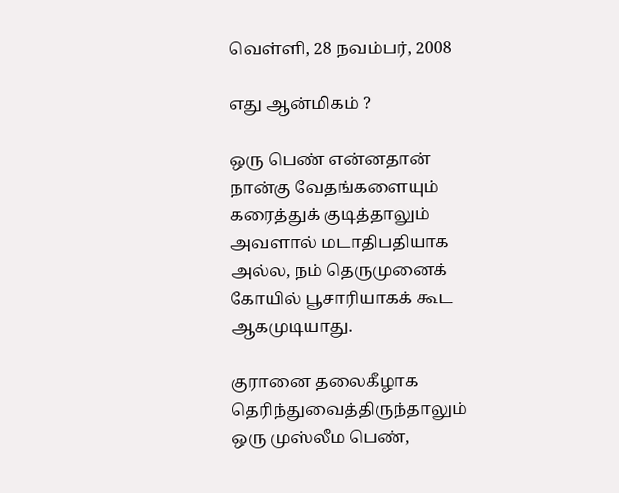வெள்ளி, 28 நவம்பர், 2008

எது ஆன்மிகம் ?

ஒரு பெண் என்னதான் நான்கு வேதங்களையும் கரைத்துக் குடித்தாலும் அவளால் மடாதிபதியாக அல்ல, நம் தெருமுனைக் கோயில் பூசாரியாகக் கூட ஆகமுடியாது.

குரானை தலைகீழாக தெரிந்துவைத்திருந்தாலும் ஒரு முஸ்லீம பெண்,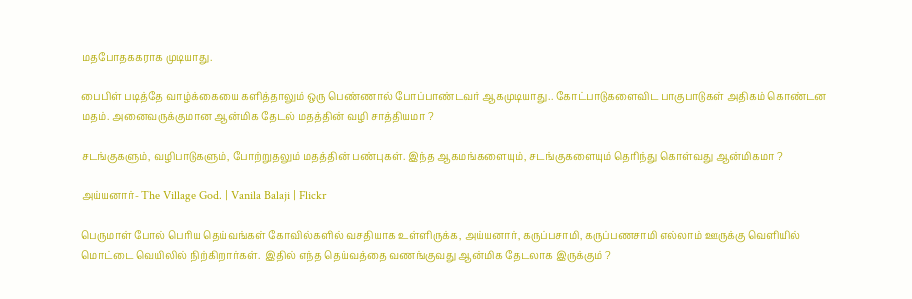மதபோதககராக முடியாது.

பைபிள் படித்தே வாழ்க்கையை களித்தாலும் ஒரு பெண்ணால் போப்பாண்டவர் ஆகமுடியாது.. கோட்பாடுகளைவிட பாகுபாடுகள் அதிகம் கொண்டன மதம். அனைவருக்குமான ஆன்மிக தேடல் மதத்தின் வழி சாத்தியமா ?

சடங்குகளும், வழிபாடுகளும், போற்றுதலும் மதத்தின் பண்புகள். இந்த ஆகமங்களையும், சடங்குகளையும் தெரிந்து கொள்வது ஆன்மிகமா ?

அய்யனார்- The Village God. | Vanila Balaji | Flickr

பெருமாள் போல் பெரிய தெய்வங்கள் கோவில்களில் வசதியாக உள்ளிருக்க, அய்யனார், கருப்பசாமி, கருப்பணசாமி எல்லாம் ஊருக்கு வெளியில் மொட்டை வெயிலில் நிற்கிறார்கள்.  இதில் எந்த தெய்வத்தை வணங்குவது ஆன்மிக தேடலாக இருக்கும் ?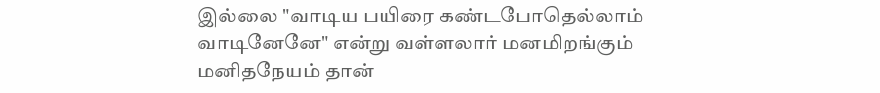இல்லை "வாடிய பயிரை கண்டபோதெல்லாம் வாடினேனே" என்று வள்ளலார் மனமிறங்கும் மனிதநேயம் தான்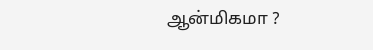ஆன்மிகமா ?